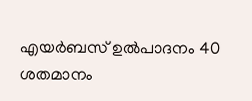എയര്‍ബസ് ഉല്‍പാദനം 40 ശതമാനം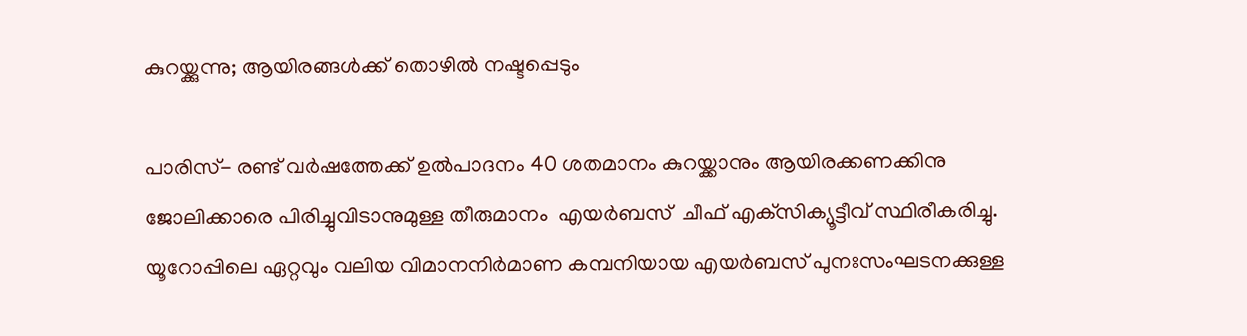കുറയ്ക്കുന്നു; ആയിരങ്ങള്‍ക്ക് തൊഴില്‍ നഷ്ടപ്പെടും

പാരിസ്- രണ്ട് വര്‍ഷത്തേക്ക് ഉല്‍പാദനം 40 ശതമാനം കുറയ്ക്കാനും ആയിരക്കണക്കിനു ജോലിക്കാരെ പിരിച്ചുവിടാനുമുള്ള തീരുമാനം  എയര്‍ബസ്  ചീഫ് എക്‌സിക്യൂട്ടീവ് സ്ഥിരീകരിച്ചു. യൂറോപ്പിലെ ഏറ്റവും വലിയ വിമാനനിര്‍മാണ കമ്പനിയായ എയര്‍ബസ് പുനഃസംഘടനക്കുള്ള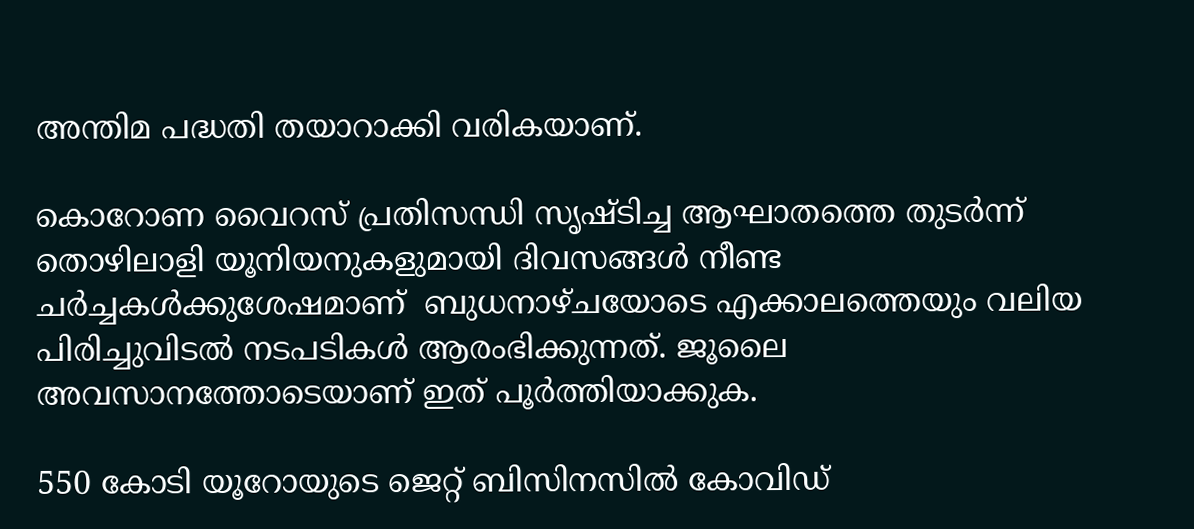അന്തിമ പദ്ധതി തയാറാക്കി വരികയാണ്.

കൊറോണ വൈറസ് പ്രതിസന്ധി സൃഷ്ടിച്ച ആഘാതത്തെ തുടര്‍ന്ന് തൊഴിലാളി യൂനിയനുകളുമായി ദിവസങ്ങള്‍ നീണ്ട ചര്‍ച്ചകള്‍ക്കുശേഷമാണ്  ബുധനാഴ്ചയോടെ എക്കാലത്തെയും വലിയ പിരിച്ചുവിടല്‍ നടപടികള്‍ ആരംഭിക്കുന്നത്. ജൂലൈ അവസാനത്തോടെയാണ് ഇത് പൂര്‍ത്തിയാക്കുക.

550 കോടി യൂറോയുടെ ജെറ്റ് ബിസിനസില്‍ കോവിഡ്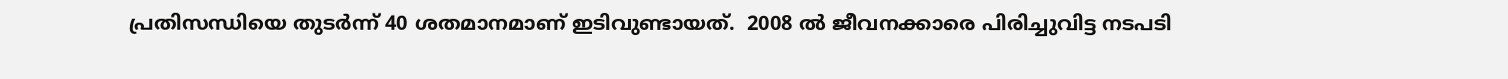പ്രതിസന്ധിയെ തുടര്‍ന്ന് 40 ശതമാനമാണ് ഇടിവുണ്ടായത്.  2008 ല്‍ ജീവനക്കാരെ പിരിച്ചുവിട്ട നടപടി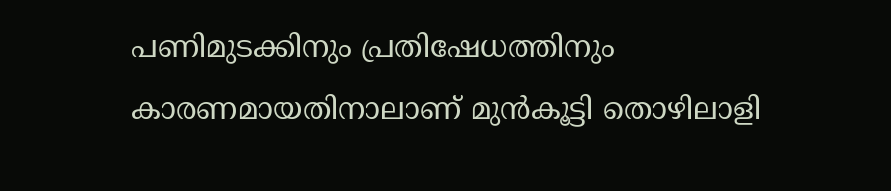പണിമുടക്കിനും പ്രതിഷേധത്തിനും കാരണമായതിനാലാണ് മുന്‍കൂട്ടി തൊഴിലാളി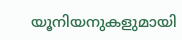യൂനിയനുകളുമായി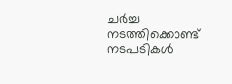ചര്‍ച്ച നടത്തിക്കൊണ്ട് നടപടികള്‍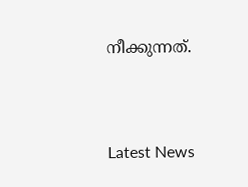നീക്കുന്നത്.



Latest News